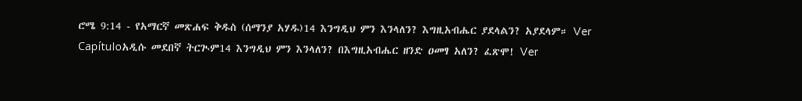ሮሜ 9:14 - የአማርኛ መጽሐፍ ቅዱስ (ሰማንያ አሃዱ)14 እንግዲህ ምን እንላለን? እግዚአብሔር ያደላልን? አያደላም። Ver Capítuloአዲሱ መደበኛ ትርጒም14 እንግዲህ ምን እንላለን? በእግዚአብሔር ዘንድ ዐመፃ አለን? ፈጽሞ! Ver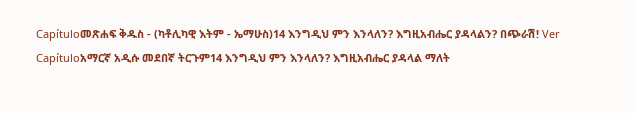Capítuloመጽሐፍ ቅዱስ - (ካቶሊካዊ እትም - ኤማሁስ)14 እንግዲህ ምን እንላለን? እግዚአብሔር ያዳላልን? በጭራሽ! Ver Capítuloአማርኛ አዲሱ መደበኛ ትርጉም14 እንግዲህ ምን እንላለን? እግዚአብሔር ያዳላል ማለት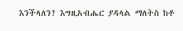እንችላለን? እግዚአብሔር ያዳላል ማለትስ ከቶ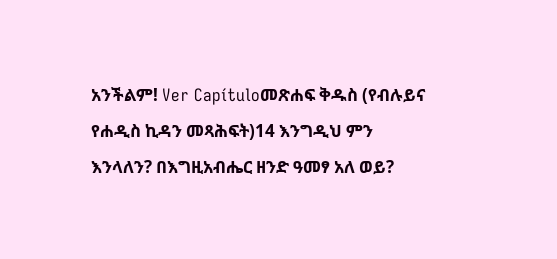አንችልም! Ver Capítuloመጽሐፍ ቅዱስ (የብሉይና የሐዲስ ኪዳን መጻሕፍት)14 እንግዲህ ምን እንላለን? በእግዚአብሔር ዘንድ ዓመፃ አለ ወይ?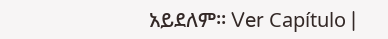አይደለም። Ver Capítulo |